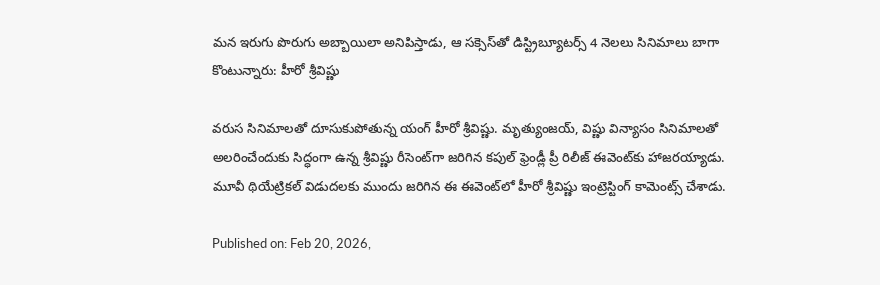మన ఇరుగు పొరుగు అబ్బాయిలా అనిపిస్తాడు, ఆ సక్సెస్‌తో డిస్ట్రిబ్యూటర్స్ 4 నెలలు సినిమాలు బాగా కొంటున్నారు: హీరో శ్రీవిష్ణు

వరుస సినిమాలతో దూసుకుపోతున్న యంగ్ హీరో శ్రీవిష్ణు. మృత్యుంజయ్, విష్ణు విన్యాసం సినిమాలతో అలరించేందుకు సిద్ధంగా ఉన్న శ్రీవిష్ణు రీసెంట్‌గా జరిగిన కపుల్ ఫ్రెండ్లీ ప్రీ రిలీజ్ ఈవెంట్‌కు హాజరయ్యాడు. మూవీ థియేట్రికల్ విడుదలకు ముందు జరిగిన ఈ ఈవెంట్‌లో హీరో శ్రీవిష్ణు ఇంట్రెస్టింగ్ కామెంట్స్ చేశాడు.

Published on: Feb 20, 2026,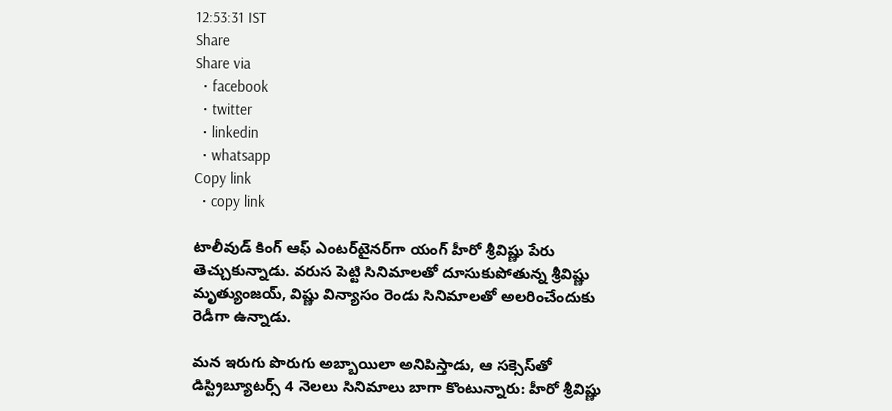12:53:31 IST
Share
Share via
  • facebook
  • twitter
  • linkedin
  • whatsapp
Copy link
  • copy link

టాలీవుడ్ కింగ్ ఆఫ్ ఎంటర్‌టైనర్‌గా యంగ్ హీరో శ్రీవిష్ణు పేరు తెచ్చుకున్నాడు. వరుస పెట్టి సినిమాలతో దూసుకుపోతున్న శ్రీవిష్ణు మృత్యుంజయ్, విష్ణు విన్యాసం రెండు సినిమాలతో అలరించేందుకు రెడీగా ఉన్నాడు.

మన ఇరుగు పొరుగు అబ్బాయిలా అనిపిస్తాడు, ఆ సక్సెస్‌తో డిస్ట్రిబ్యూటర్స్ 4 నెలలు సినిమాలు బాగా కొంటున్నారు: హీరో శ్రీవిష్ణు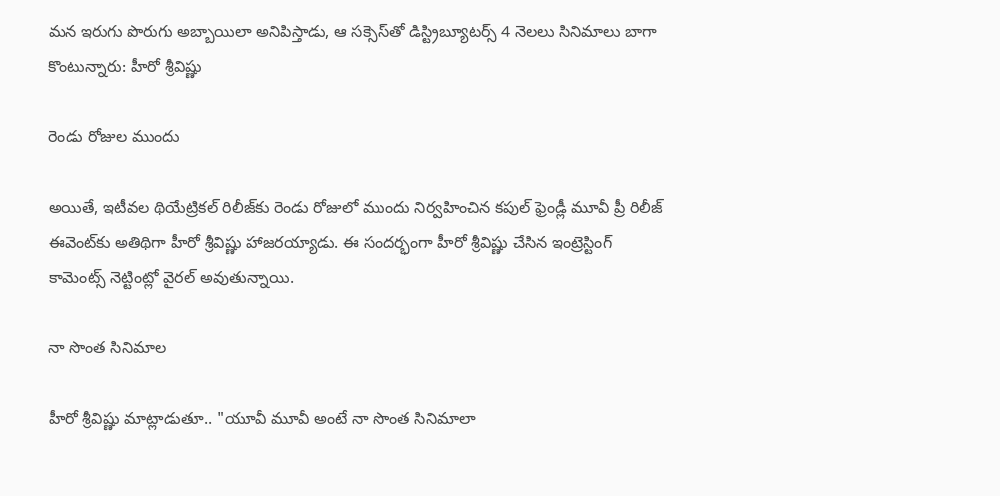మన ఇరుగు పొరుగు అబ్బాయిలా అనిపిస్తాడు, ఆ సక్సెస్‌తో డిస్ట్రిబ్యూటర్స్ 4 నెలలు సినిమాలు బాగా కొంటున్నారు: హీరో శ్రీవిష్ణు

రెండు రోజుల ముందు

అయితే, ఇటీవల థియేట్రికల్ రిలీజ్‌కు రెండు రోజులో ముందు నిర్వహించిన కపుల్ ఫ్రెండ్లీ మూవీ ప్రీ రిలీజ్ ఈవెంట్‌కు అతిథిగా హీరో శ్రీవిష్ణు హాజరయ్యాడు. ఈ సందర్భంగా హీరో శ్రీవిష్ణు చేసిన ఇంట్రెస్టింగ్ కామెంట్స్ నెట్టింట్లో వైరల్ అవుతున్నాయి.

నా సొంత సినిమాల

హీరో శ్రీవిష్ణు మాట్లాడుతూ.. "యూవీ మూవీ అంటే నా సొంత సినిమాలా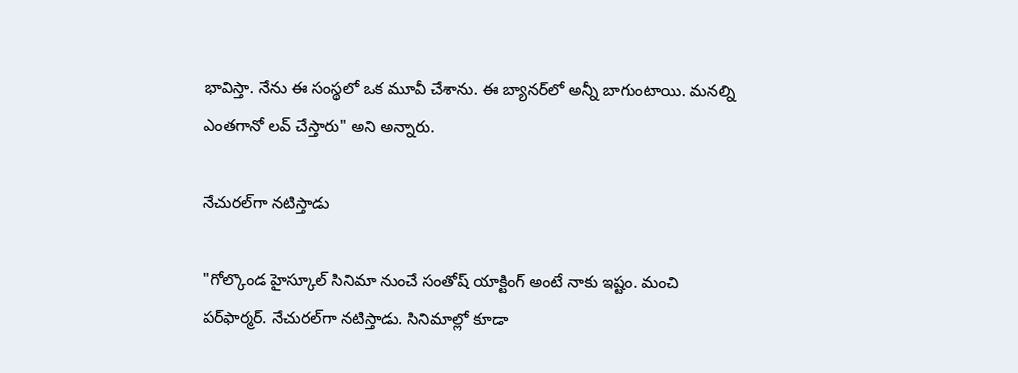భావిస్తా. నేను ఈ సంస్థలో ఒక మూవీ చేశాను. ఈ బ్యానర్‌లో అన్నీ బాగుంటాయి. మనల్ని ఎంతగానో లవ్ చేస్తారు" అని అన్నారు.

నేచురల్‌గా నటిస్తాడు

"గోల్కొండ హైస్కూల్ సినిమా నుంచే సంతోష్ యాక్టింగ్ అంటే నాకు ఇష్టం. మంచి పర్‌ఫార్మర్. నేచురల్‌గా నటిస్తాడు. సినిమాల్లో కూడా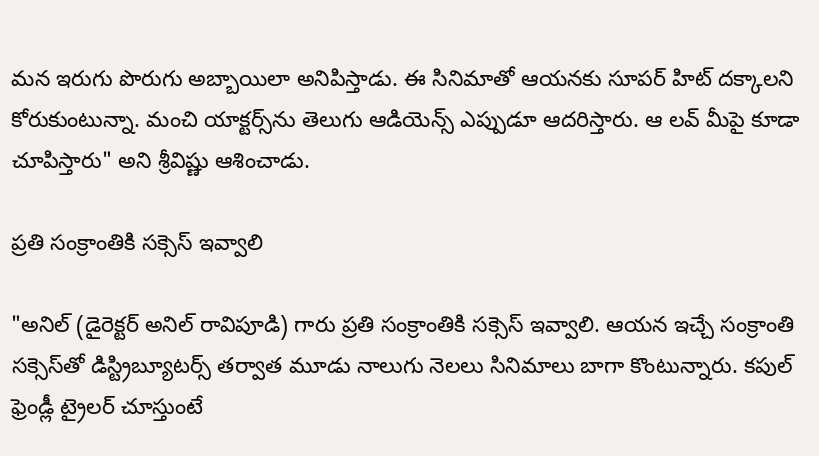మన ఇరుగు పొరుగు అబ్బాయిలా అనిపిస్తాడు. ఈ సినిమాతో ఆయనకు సూపర్ హిట్ దక్కాలని కోరుకుంటున్నా. మంచి యాక్టర్స్‌ను తెలుగు ఆడియెన్స్ ఎప్పుడూ ఆదరిస్తారు. ఆ లవ్ మీపై కూడా చూపిస్తారు" అని శ్రీవిష్ణు ఆశించాడు.

ప్రతి సంక్రాంతికి సక్సెస్ ఇవ్వాలి

"అనిల్ (డైరెక్టర్ అనిల్ రావిపూడి) గారు ప్రతి సంక్రాంతికి సక్సెస్ ఇవ్వాలి. ఆయన ఇచ్చే సంక్రాంతి సక్సెస్‌తో డిస్ట్రిబ్యూటర్స్ తర్వాత మూడు నాలుగు నెలలు సినిమాలు బాగా కొంటున్నారు. కపుల్ ఫ్రెండ్లీ ట్రైలర్ చూస్తుంటే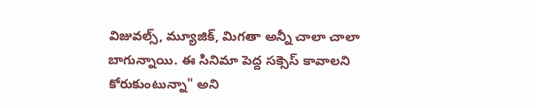విజువల్స్, మ్యూజిక్, మిగతా అన్నీ చాలా చాలా బాగున్నాయి. ఈ సినిమా పెద్ద సక్సెస్ కావాలని కోరుకుంటున్నా" అని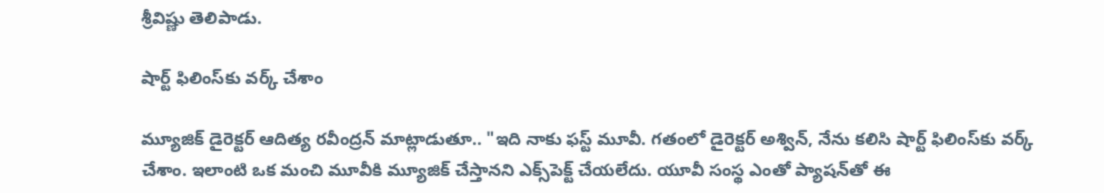శ్రీవిష్ణు తెలిపాడు.

షార్ట్ ఫిలింస్‌కు వర్క్ చేశాం

మ్యూజిక్ డైరెక్టర్ ఆదిత్య రవీంద్రన్ మాట్లాడుతూ.. "ఇది నాకు ఫస్ట్ మూవీ. గతంలో డైరెక్టర్ అశ్విన్, నేను కలిసి షార్ట్ ఫిలింస్‌కు వర్క్ చేశాం. ఇలాంటి ఒక మంచి మూవీకి మ్యూజిక్ చేస్తానని ఎక్స్‌పెక్ట్ చేయలేదు. యూవీ సంస్థ ఎంతో ప్యాషన్‌తో ఈ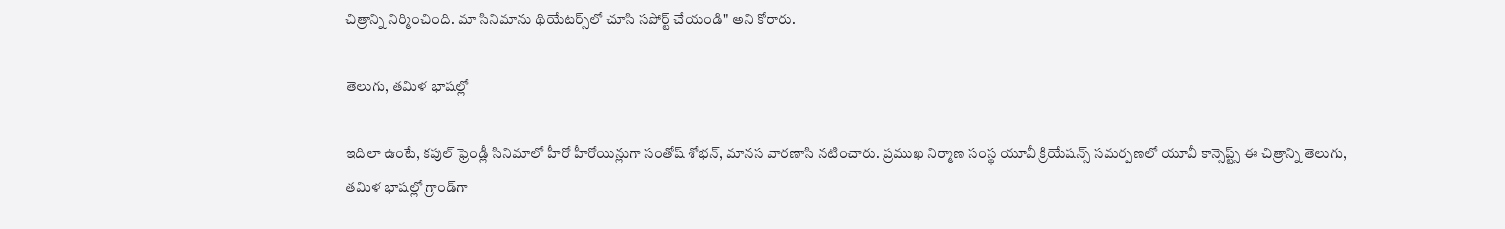చిత్రాన్ని నిర్మించింది. మా సినిమాను థియేటర్స్‌లో చూసి సపోర్ట్ చేయండి" అని కోరారు.

తెలుగు, తమిళ భాషల్లో

ఇదిలా ఉంటే, కపుల్ ఫ్రెండ్లీ సినిమాలో హీరో హీరోయిన్లుగా సంతోష్ శోభన్, మానస వారణాసి నటించారు. ప్రముఖ నిర్మాణ సంస్థ యూవీ క్రియేషన్స్ సమర్పణలో యూవీ కాన్సెప్ట్స్ ఈ చిత్రాన్ని తెలుగు, తమిళ భాషల్లో గ్రాండ్‌గా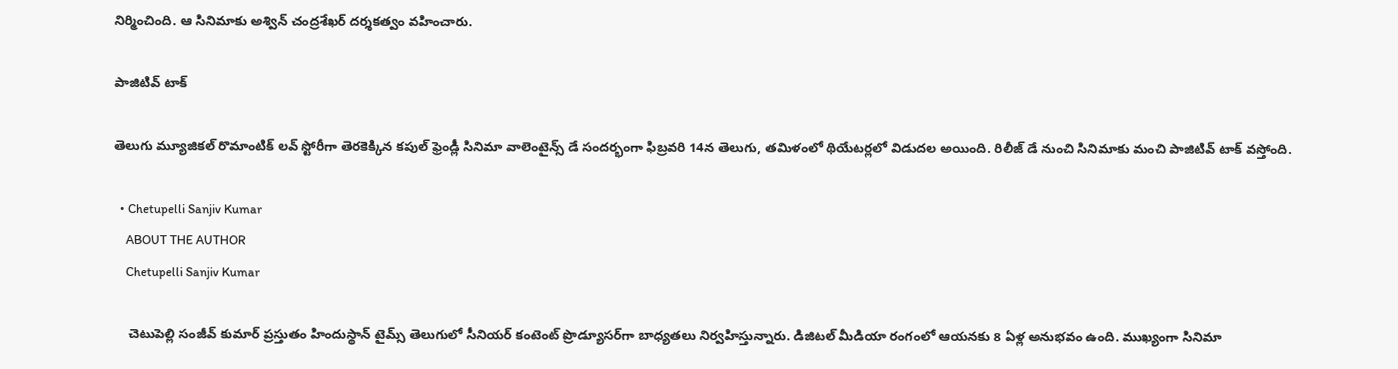నిర్మించింది. ఆ సినిమాకు అశ్విన్ చంద్రశేఖర్ దర్శకత్వం వహించారు.

పాజిటివ్ టాక్

తెలుగు మ్యూజికల్ రొమాంటిక్ లవ్ స్టోరీగా తెరకెక్కిన కపుల్ ఫ్రెండ్లీ సినిమా వాలెంటైన్స్ డే సందర్భంగా ఫిబ్రవరి 14న తెలుగు, తమిళంలో థియేటర్లలో విడుదల అయింది. రిలీజ్ డే నుంచి సినిమాకు మంచి పాజిటివ్ టాక్ వస్తోంది.

  • Chetupelli Sanjiv Kumar
    ABOUT THE AUTHOR
    Chetupelli Sanjiv Kumar

    చెటుపెల్లి సంజీవ్ కుమార్ ప్రస్తుతం హిందుస్థాన్ టైమ్స్ తెలుగులో సీనియర్ కంటెంట్ ప్రొడ్యూసర్‌గా బాధ్యతలు నిర్వహిస్తున్నారు. డిజిటల్ మీడియా రంగంలో ఆయనకు 8 ఏళ్ల అనుభవం ఉంది. ముఖ్యంగా సినిమా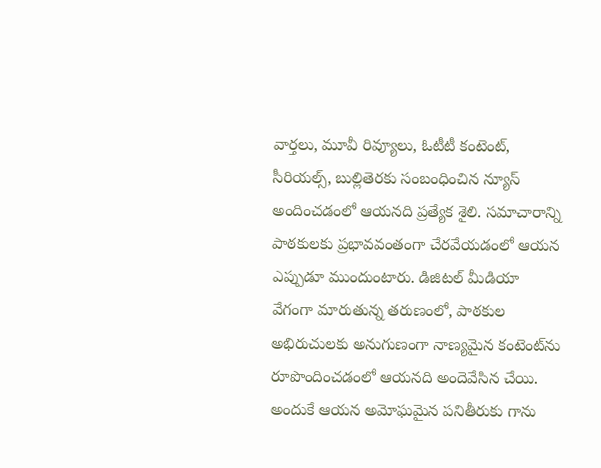వార్తలు, మూవీ రివ్యూలు, ఓటీటీ కంటెంట్, సీరియల్స్, బుల్లితెరకు సంబంధించిన న్యూస్ అందించడంలో ఆయనది ప్రత్యేక శైలి. సమాచారాన్ని పాఠకులకు ప్రభావవంతంగా చేరవేయడంలో ఆయన ఎప్పుడూ ముందుంటారు. డిజిటల్ మీడియా వేగంగా మారుతున్న తరుణంలో, పాఠకుల అభిరుచులకు అనుగుణంగా నాణ్యమైన కంటెంట్‌ను రూపొందించడంలో ఆయనది అందెవేసిన చేయి. అందుకే ఆయన అమోఘమైన పనితీరుకు గాను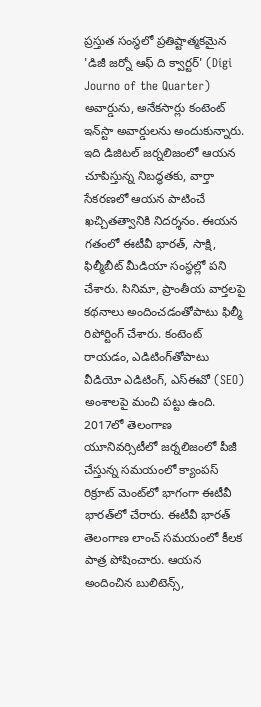ప్రస్తుత సంస్థలో ప్రతిష్టాత్మకమైన 'డిజీ జర్నో ఆఫ్ ది క్వార్టర్' (Digi Journo of the Quarter) అవార్డును, అనేకసార్లు కంటెంట్ ఇన్‌స్టా అవార్డులను అందుకున్నారు. ఇది డిజిటల్ జర్నలిజంలో ఆయన చూపిస్తున్న నిబద్ధతకు, వార్తా సేకరణలో ఆయన పాటించే ఖచ్చితత్వానికి నిదర్శనం. ఈయన గతంలో ఈటీవీ భారత్, సాక్షి, ఫిల్మీబీట్ మీడియా సంస్థల్లో పని చేశారు. సినిమా, ప్రాంతీయ వార్తలపై కథనాలు అందించడంతోపాటు ఫిల్మీ రిపోర్టింగ్ చేశారు. కంటెంట్ రాయడం, ఎడిటింగ్‌తోపాటు వీడియో ఎడిటింగ్, ఎస్‌ఈవో (SEO) అంశాలపై మంచి పట్టు ఉంది. 2017లో తెలంగాణ యూనివర్సిటీలో జర్నలిజంలో పీజీ చేస్తున్న సమయంలో క్యాంపస్ రిక్రూట్ మెంట్‌లో భాగంగా ఈటీవీ భారత్‌లో చేరారు. ఈటీవీ భారత్ తెలంగాణ లాంచ్ సమయంలో కీలక పాత్ర పోషించారు. ఆయన అందించిన బులిటెన్స్,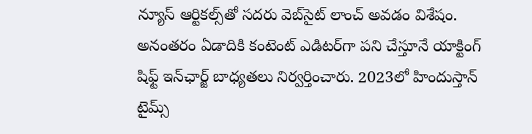న్యూస్ ఆర్టికల్స్‌తో సదరు వెబ్‌సైట్ లాంచ్ అవడం విశేషం. అనంతరం ఏడాదికి కంటెంట్ ఎడిటర్‌గా పని చేస్తూనే యాక్టింగ్ షిఫ్ట్ ఇన్‌ఛార్జ్ బాధ్యతలు నిర్వర్తించారు. 2023లో హిందుస్తాన్ టైమ్స్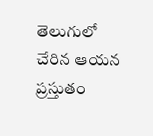తెలుగులో చేరిన ఆయన ప్రస్తుతం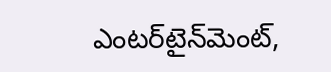ఎంటర్‌టైన్‌మెంట్,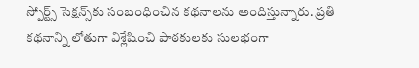స్పోర్ట్స్ సెక్షన్స్‌కు సంబంధించిన కథనాలను అందిస్తున్నారు. ప్రతి కథనాన్ని లోతుగా విశ్లేషించి పాఠకులకు సులభంగా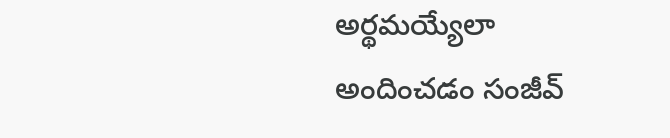అర్థమయ్యేలా అందించడం సంజీవ్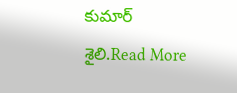కుమార్ శైలి.Read More